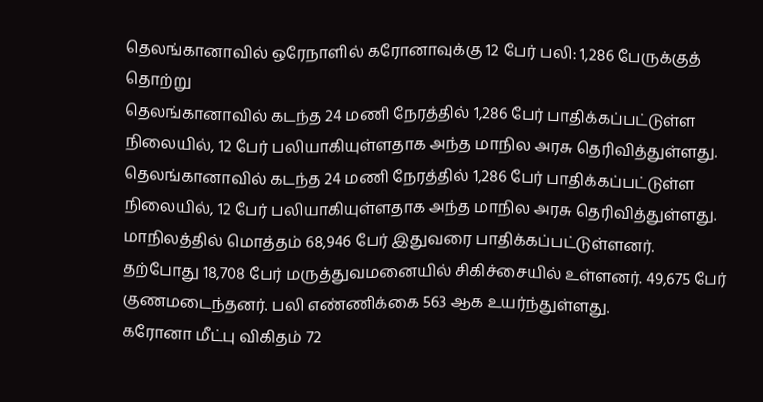தெலங்கானாவில் ஒரேநாளில் கரோனாவுக்கு 12 பேர் பலி: 1,286 பேருக்குத் தொற்று
தெலங்கானாவில் கடந்த 24 மணி நேரத்தில் 1,286 பேர் பாதிக்கப்பட்டுள்ள நிலையில், 12 பேர் பலியாகியுள்ளதாக அந்த மாநில அரசு தெரிவித்துள்ளது.
தெலங்கானாவில் கடந்த 24 மணி நேரத்தில் 1,286 பேர் பாதிக்கப்பட்டுள்ள நிலையில், 12 பேர் பலியாகியுள்ளதாக அந்த மாநில அரசு தெரிவித்துள்ளது.
மாநிலத்தில் மொத்தம் 68,946 பேர் இதுவரை பாதிக்கப்பட்டுள்ளனர். தற்போது 18,708 பேர் மருத்துவமனையில் சிகிச்சையில் உள்ளனர். 49,675 பேர் குணமடைந்தனர். பலி எண்ணிக்கை 563 ஆக உயர்ந்துள்ளது.
கரோனா மீட்பு விகிதம் 72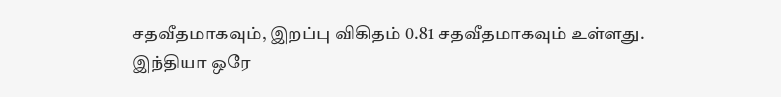சதவீதமாகவும், இறப்பு விகிதம் 0.81 சதவீதமாகவும் உள்ளது.
இந்தியா ஒரே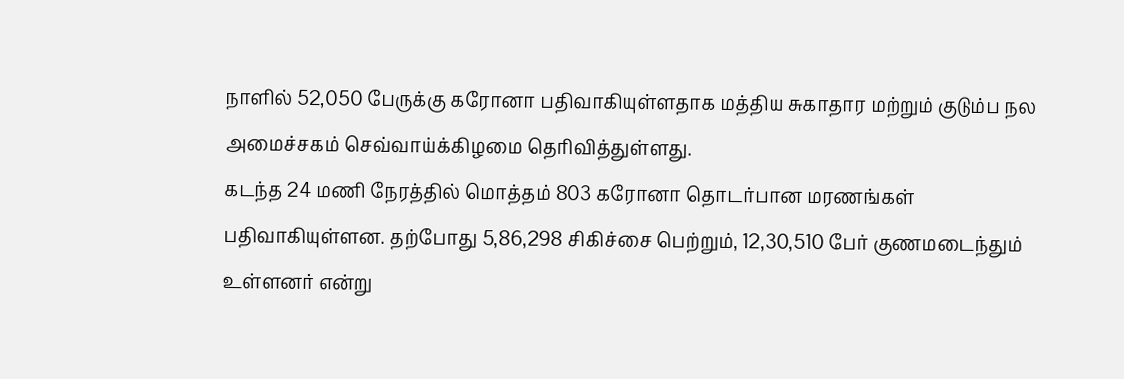நாளில் 52,050 பேருக்கு கரோனா பதிவாகியுள்ளதாக மத்திய சுகாதார மற்றும் குடும்ப நல அமைச்சகம் செவ்வாய்க்கிழமை தெரிவித்துள்ளது.
கடந்த 24 மணி நேரத்தில் மொத்தம் 803 கரோனா தொடர்பான மரணங்கள் பதிவாகியுள்ளன. தற்போது 5,86,298 சிகிச்சை பெற்றும், 12,30,510 பேர் குணமடைந்தும் உள்ளனர் என்று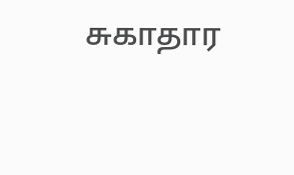சுகாதார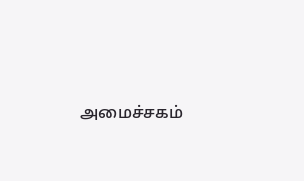அமைச்சகம்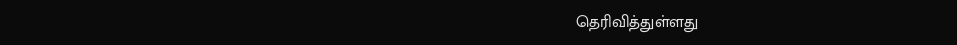தெரிவித்துள்ளது